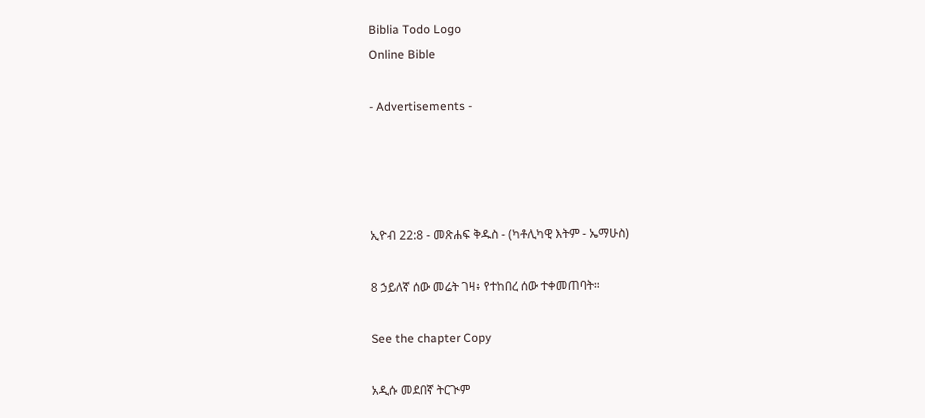Biblia Todo Logo
Online Bible

- Advertisements -




ኢዮብ 22:8 - መጽሐፍ ቅዱስ - (ካቶሊካዊ እትም - ኤማሁስ)

8 ኃይለኛ ሰው መሬት ገዛ፥ የተከበረ ሰው ተቀመጠባት።

See the chapter Copy

አዲሱ መደበኛ ትርጒም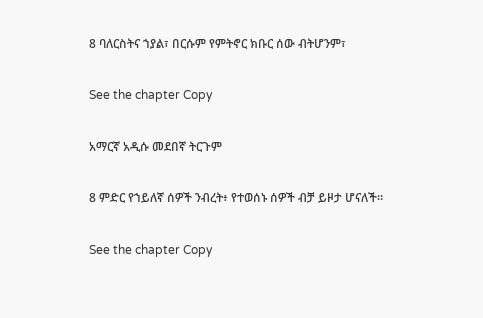8 ባለርስትና ኀያል፣ በርሱም የምትኖር ክቡር ሰው ብትሆንም፣

See the chapter Copy

አማርኛ አዲሱ መደበኛ ትርጉም

8 ምድር የኀይለኛ ሰዎች ንብረት፥ የተወሰኑ ሰዎች ብቻ ይዞታ ሆናለች።

See the chapter Copy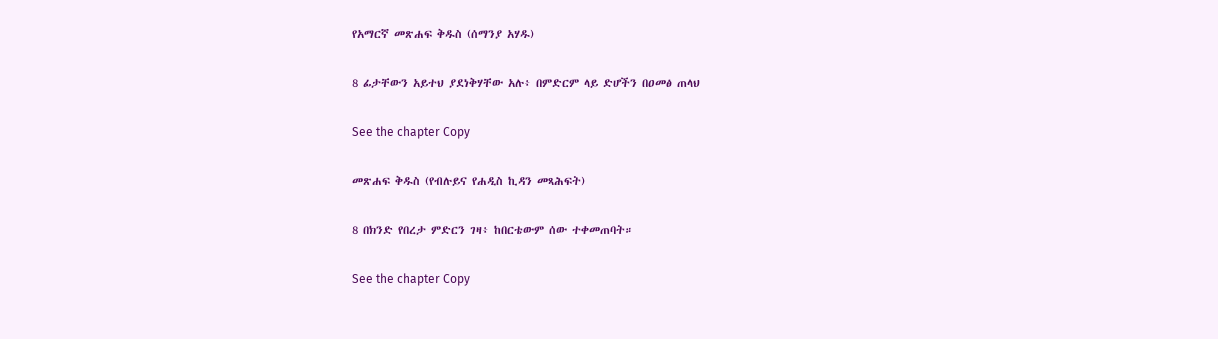የአማርኛ መጽሐፍ ቅዱስ (ሰማንያ አሃዱ)

8 ፊታቸውን አይተህ ያደነቅሃቸው አሉ፥ በምድርም ላይ ድሆችን በዐመፅ ጠላህ

See the chapter Copy

መጽሐፍ ቅዱስ (የብሉይና የሐዲስ ኪዳን መጻሕፍት)

8 በክንድ የበረታ ምድርን ገዛ፥ ከበርቴውም ሰው ተቀመጠባት።

See the chapter Copy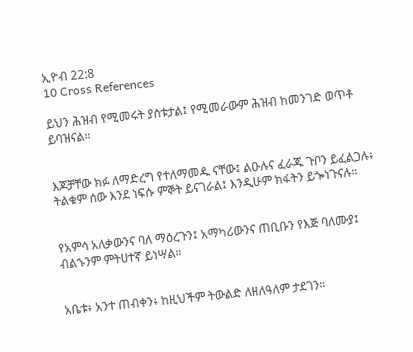ኢዮብ 22:8
10 Cross References

ይህን ሕዝብ የሚመሩት ያስቱታል፤ የሚመራውም ሕዝብ ከመንገድ ወጥቶ ይባዝናል።


እጆቻቸው ክፉ ለማድረግ የተለማመዱ ናቸው፤ ልዑሉና ፈራጁ ጉቦን ይፈልጋሉ፥ ትልቁም ሰው እንደ ነፍሱ ምኞት ይናገራል፤ እንዲሁም ክፋትን ይጐነጉናሉ።


የአምሳ አለቃውንና ባለ ማዕረጉን፤ አማካሪውንና ጠቢቡን የእጅ ባለሙያ፤ ብልኁንም ምትሀተኛ ይነሣል።


አቤቱ፥ አንተ ጠብቀን፥ ከዚህችም ትውልድ ለዘለዓለም ታደገን።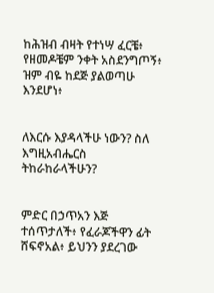ከሕዝብ ብዛት የተነሣ ፈርቼ፥ የዘመዶቼም ንቀት አስደንግጦኝ፥ ዝም ብዬ ከደጅ ያልወጣሁ እንደሆነ፥


ለእርሱ እያዳላችሁ ነውን? ስለ እግዚአብሔርስ ትከራከራላችሁን?


ምድር በኃጥአን እጅ ተሰጥታለች፥ የፈራጆችዋን ፊት ሸፍኖአል፥ ይህንን ያደረገው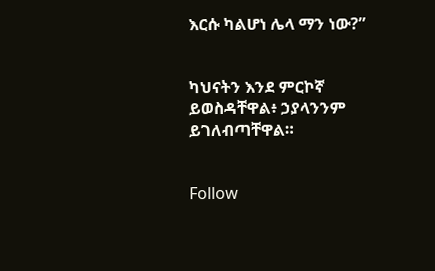እርሱ ካልሆነ ሌላ ማን ነው?”


ካህናትን እንደ ምርኮኛ ይወስዳቸዋል፥ ኃያላንንም ይገለብጣቸዋል።


Follow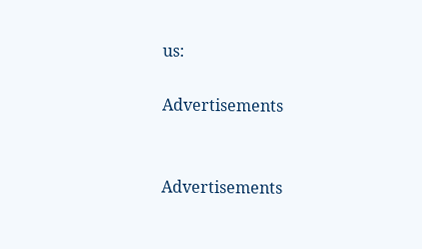us:

Advertisements


Advertisements